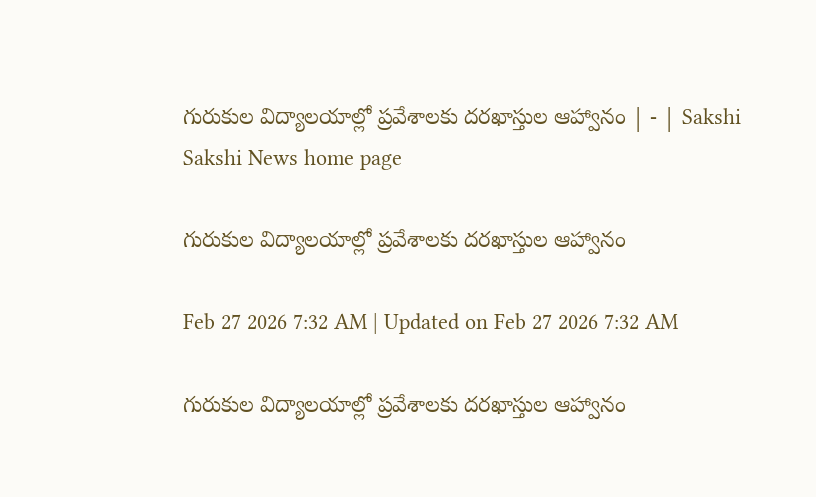గురుకుల విద్యాలయాల్లో ప్రవేశాలకు దరఖాస్తుల ఆహ్వానం | - | Sakshi
Sakshi News home page

గురుకుల విద్యాలయాల్లో ప్రవేశాలకు దరఖాస్తుల ఆహ్వానం

Feb 27 2026 7:32 AM | Updated on Feb 27 2026 7:32 AM

గురుకుల విద్యాలయాల్లో ప్రవేశాలకు దరఖాస్తుల ఆహ్వానం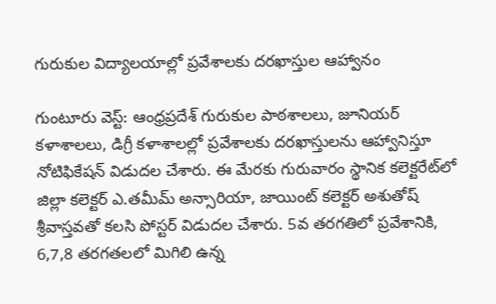గురుకుల విద్యాలయాల్లో ప్రవేశాలకు దరఖాస్తుల ఆహ్వానం

గుంటూరు వెస్ట్‌: ఆంధ్రప్రదేశ్‌ గురుకుల పాఠశాలలు, జూనియర్‌ కళాశాలలు, డిగ్రీ కళాశాలల్లో ప్రవేశాలకు దరఖాస్తులను ఆహ్వానిస్తూ నోటిఫికేషన్‌ విడుదల చేశారు. ఈ మేరకు గురువారం స్థానిక కలెక్టరేట్‌లో జిల్లా కలెక్టర్‌ ఎ.తమీమ్‌ అన్సారియా, జాయింట్‌ కలెక్టర్‌ అశుతోష్‌ శ్రీవాస్తవతో కలసి పోస్టర్‌ విడుదల చేశారు. 5వ తరగతిలో ప్రవేశానికి, 6,7,8 తరగతలలో మిగిలి ఉన్న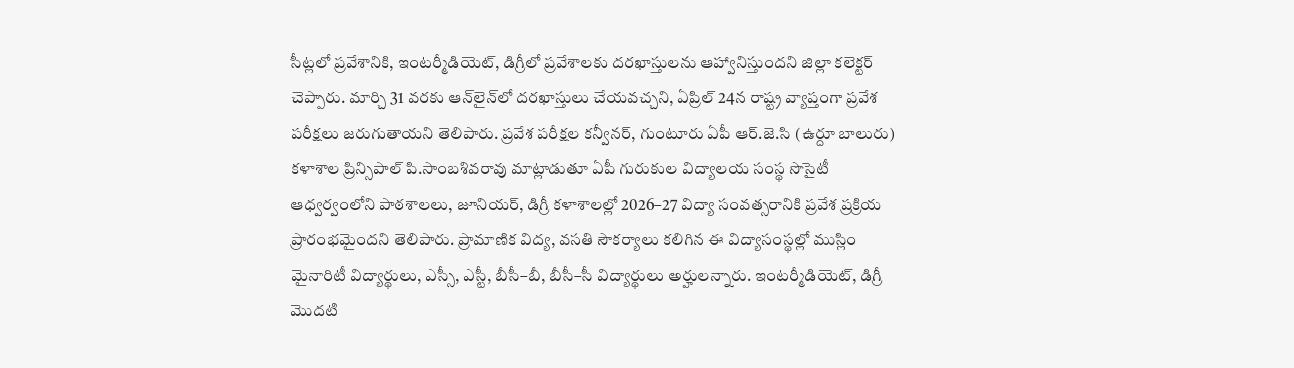సీట్లలో ప్రవేశానికి, ఇంటర్మీడియెట్‌, డిగ్రీలో ప్రవేశాలకు దరఖాస్తులను ఆహ్వానిస్తుందని జిల్లా కలెక్టర్‌ చెప్పారు. మార్చి 31 వరకు ఆన్‌లైన్‌లో దరఖాస్తులు చేయవచ్చని, ఏప్రిల్‌ 24న రాష్ట్ర వ్యాప్తంగా ప్రవేశ పరీక్షలు జరుగుతాయని తెలిపారు. ప్రవేశ పరీక్షల కన్వీనర్‌, గుంటూరు ఏపీ ఆర్‌.జె.సి (ఉర్దూ బాలురు) కళాశాల ప్రిన్సిపాల్‌ పి.సాంబశివరావు మాట్లాడుతూ ఏపీ గురుకుల విద్యాలయ సంస్థ సొసైటీ ఆధ్వర్వంలోని పాఠశాలలు, జూనియర్‌, డిగ్రీ కళాశాలల్లో 2026–27 విద్యా సంవత్సరానికి ప్రవేశ ప్రక్రియ ప్రారంభమైందని తెలిపారు. ప్రామాణిక విద్య, వసతి సౌకర్యాలు కలిగిన ఈ విద్యాసంస్థల్లో ముస్లిం మైనారిటీ విద్యార్థులు, ఎస్సీ, ఎస్టీ, బీసీ–బీ, బీసీ–సీ విద్యార్థులు అర్హులన్నారు. ఇంటర్మీడియెట్‌, డిగ్రీ మొదటి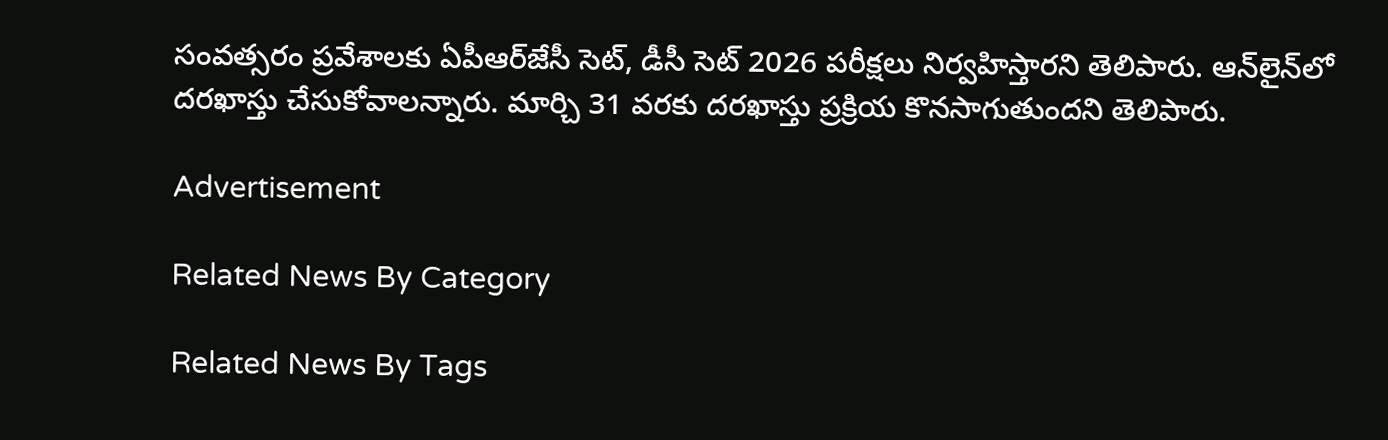సంవత్సరం ప్రవేశాలకు ఏపీఆర్‌జేసీ సెట్‌, డీసీ సెట్‌ 2026 పరీక్షలు నిర్వహిస్తారని తెలిపారు. ఆన్‌లైన్‌లో దరఖాస్తు చేసుకోవాలన్నారు. మార్చి 31 వరకు దరఖాస్తు ప్రక్రియ కొనసాగుతుందని తెలిపారు.

Advertisement

Related News By Category

Related News By Tags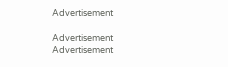Advertisement

Advertisement
Advertisement